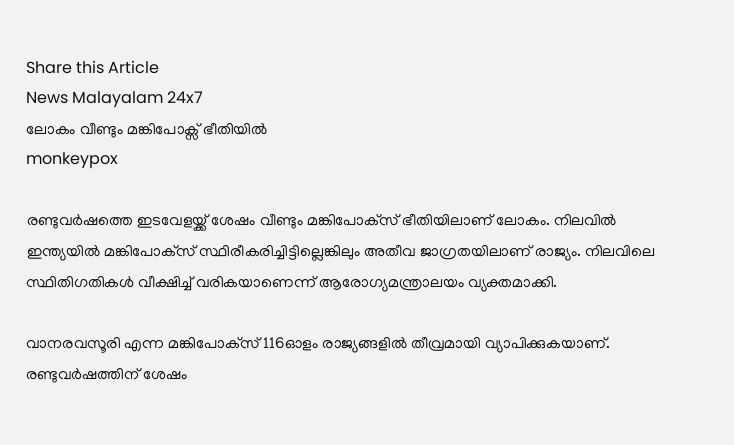Share this Article
News Malayalam 24x7
ലോകം വീണ്ടും മങ്കിപോക്സ് ഭീതിയിൽ
monkeypox

രണ്ടുവര്‍ഷത്തെ ഇടവേളയ്ക്ക് ശേഷം വീണ്ടും മങ്കിപോക്‌സ് ഭീതിയിലാണ് ലോകം. നിലവില്‍ ഇന്ത്യയില്‍ മങ്കിപോക്‌സ് സ്ഥിരീകരിച്ചിട്ടില്ലെങ്കിലും അതീവ ജാഗ്രതയിലാണ് രാജ്യം. നിലവിലെ സ്ഥിതിഗതികള്‍ വീക്ഷിച്ച് വരികയാണെന്ന് ആരോഗ്യമന്ത്രാലയം വ്യക്തമാക്കി.

വാനരവസൂരി എന്ന മങ്കിപോക്‌സ് 116ഓളം രാജ്യങ്ങളില്‍ തീവ്രമായി വ്യാപിക്കുകയാണ്. രണ്ടുവര്‍ഷത്തിന് ശേഷം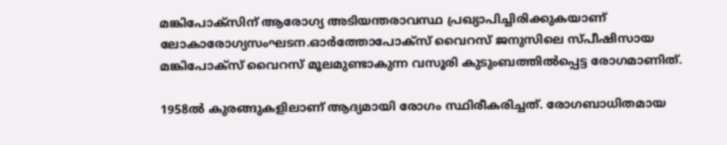മങ്കിപോക്‌സിന് ആരോഗ്യ അടിയന്തരാവസ്ഥ പ്രഖ്യാപിച്ചിരിക്കുകയാണ് ലോകാരോഗ്യസംഘടന.ഓര്‍ത്തോപോക്‌സ് വൈറസ് ജനുസിലെ സ്പീഷിസായ മങ്കിപോക്‌സ് വൈറസ് മൂലമുണ്ടാകുന്ന വസൂരി കുടുംബത്തില്‍പ്പെട്ട രോഗമാണിത്.

1958ല്‍ കുരങ്ങുകളിലാണ് ആദ്യമായി രോഗം സ്ഥിരീകരിച്ചത്. രോഗബാധിതമായ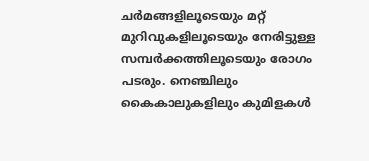ചര്‍മങ്ങളിലൂടെയും മറ്റ് മുറിവുകളിലൂടെയും നേരിട്ടുള്ള സമ്പര്‍ക്കത്തിലൂടെയും രോഗം പടരും. നെഞ്ചിലും കൈകാലുകളിലും കുമിളകള്‍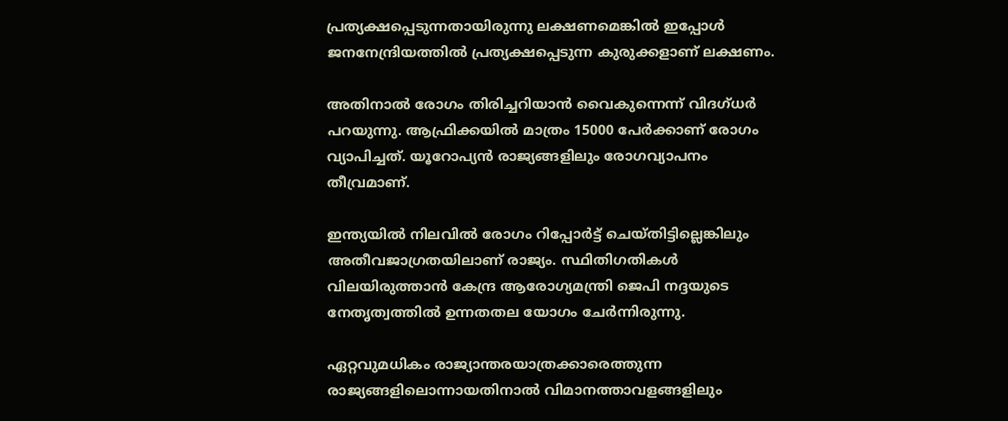പ്രത്യക്ഷപ്പെടുന്നതായിരുന്നു ലക്ഷണമെങ്കില്‍ ഇപ്പോള്‍ ജനനേന്ദ്രിയത്തില്‍ പ്രത്യക്ഷപ്പെടുന്ന കുരുക്കളാണ് ലക്ഷണം.

അതിനാല്‍ രോഗം തിരിച്ചറിയാന്‍ വൈകുന്നെന്ന് വിദഗ്ധര്‍ പറയുന്നു. ആഫ്രിക്കയില്‍ മാത്രം 15000 പേര്‍ക്കാണ് രോഗം വ്യാപിച്ചത്. യൂറോപ്യന്‍ രാജ്യങ്ങളിലും രോഗവ്യാപനം തീവ്രമാണ്.

ഇന്ത്യയില്‍ നിലവില്‍ രോഗം റിപ്പോര്‍ട്ട് ചെയ്തിട്ടില്ലെങ്കിലും അതീവജാഗ്രതയിലാണ് രാജ്യം. സ്ഥിതിഗതികള്‍ വിലയിരുത്താന്‍ കേന്ദ്ര ആരോഗ്യമന്ത്രി ജെപി നദ്ദയുടെ നേതൃത്വത്തില്‍ ഉന്നതതല യോഗം ചേര്‍ന്നിരുന്നു.

ഏറ്റവുമധികം രാജ്യാന്തരയാത്രക്കാരെത്തുന്ന രാജ്യങ്ങളിലൊന്നായതിനാല്‍ വിമാനത്താവളങ്ങളിലും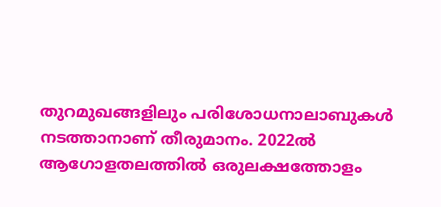തുറമുഖങ്ങളിലും പരിശോധനാലാബുകള്‍ നടത്താനാണ് തീരുമാനം. 2022ല്‍ ആഗോളതലത്തില്‍ ഒരുലക്ഷത്തോളം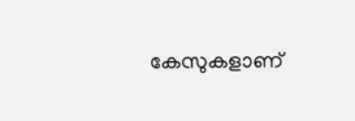കേസുകളാണ്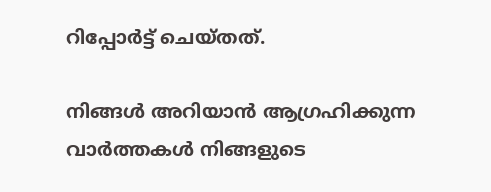റിപ്പോര്‍ട്ട് ചെയ്തത്.

നിങ്ങൾ അറിയാൻ ആഗ്രഹിക്കുന്ന വാർത്തകൾ നിങ്ങളുടെ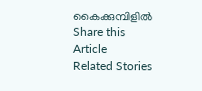കൈക്കുമ്പിളിൽ
Share this Article
Related Stories